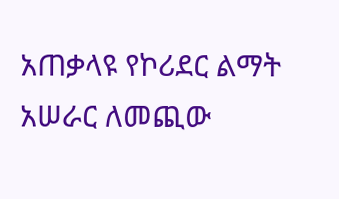አጠቃላዩ የኮሪደር ልማት አሠራር ለመጪው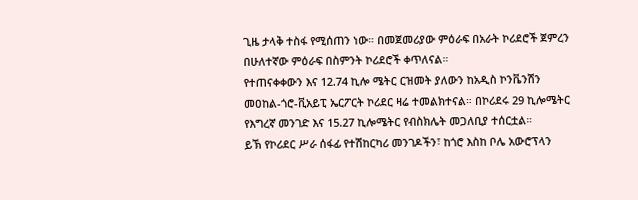ጊዜ ታላቅ ተስፋ የሚሰጠን ነው። በመጀመሪያው ምዕራፍ በአራት ኮሪደሮች ጀምረን በሁለተኛው ምዕራፍ በስምንት ኮሪደሮች ቀጥለናል።
የተጠናቀቀውን እና 12.74 ኪሎ ሜትር ርዝመት ያለውን ከአዲስ ኮንቬንሽን መዐከል-ጎሮ-ቪአይፒ ኤርፖርት ኮሪደር ዛሬ ተመልክተናል። በኮሪደሩ 29 ኪሎሜትር የእግረኛ መንገድ እና 15.27 ኪሎሜትር የብስክሌት መጋለቢያ ተሰርቷል።
ይኽ የኮሪደር ሥራ ሰፋፊ የተሽከርካሪ መንገዶችን፣ ከጎሮ እስከ ቦሌ አውሮፕላን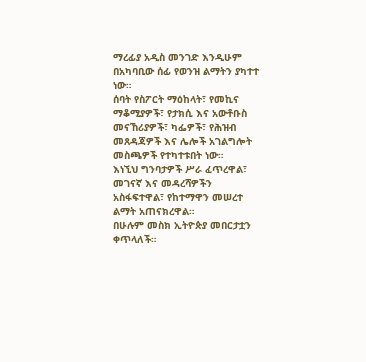ማረፊያ አዲስ መንገድ እንዲሁም በአካባቢው ሰፊ የወንዝ ልማትን ያካተተ ነው።
ሰባት የስፖርት ማዕከላት፣ የመኪና ማቆሚያዎች፣ የታክሲ እና አውቶቡስ መናኸሪያዎች፣ ካፌዎች፣ የሕዝብ መጸዳጃዎች እና ሌሎች አገልግሎት መስጫዎች የተካተቱበት ነው።
እነኚህ ግንባታዎች ሥራ ፈጥረዋል፣ መገናኛ እና መዳረሻዎችን አስፋፍተዋል፣ የከተማዋን መሠረተ ልማት አጠናክረዋል።
በሁሉም መስክ ኢትዮጵያ መበርታቷን ቀጥላለች።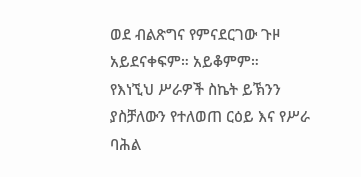ወደ ብልጽግና የምናደርገው ጉዞ አይደናቀፍም። አይቆምም።
የእነኚህ ሥራዎች ስኬት ይኽንን ያስቻለውን የተለወጠ ርዕይ እና የሥራ ባሕል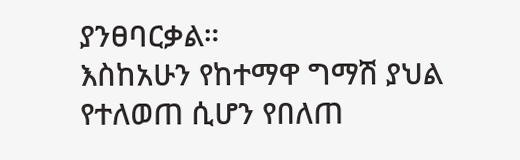ያንፀባርቃል።
እስከአሁን የከተማዋ ግማሽ ያህል የተለወጠ ሲሆን የበለጠ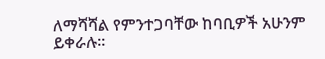ለማሻሻል የምንተጋባቸው ከባቢዎች አሁንም ይቀራሉ።